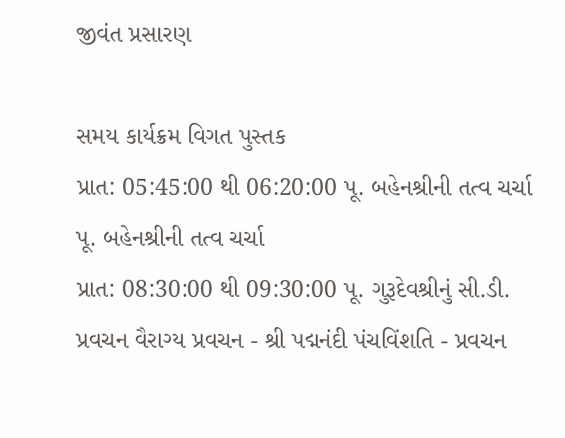જીવંત પ્રસારણ

સમય કાર્યક્રમ વિગત પુસ્તક
પ્રાત: 05:45:00 થી 06:20:00 પૂ. બહેનશ્રીની તત્વ ચર્ચા પૂ. બહેનશ્રીની તત્વ ચર્ચા
પ્રાત: 08:30:00 થી 09:30:00 પૂ. ગુરૂદેવશ્રીનું સી.ડી. પ્રવચન વૈરાગ્ય પ્રવચન - શ્રી પદ્મનંદી પંચવિંશતિ - પ્રવચન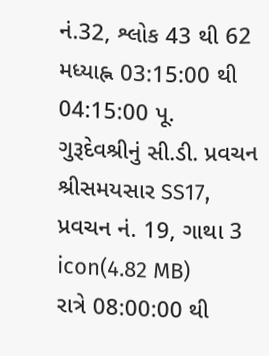નં.32, શ્લોક 43 થી 62
મધ્યાહ્ન 03:15:00 થી 04:15:00 પૂ. ગુરૂદેવશ્રીનું સી.ડી. પ્રવચન શ્રીસમયસાર SS17, પ્રવચન નં. 19, ગાથા 3 icon(4.82 MB)
રાત્રે 08:00:00 થી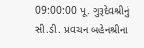09:00:00 પૂ. ગુરૂદેવશ્રીનું સી.ડી. પ્રવચન બહેનશ્રીના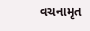વચનામૃત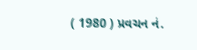( 1980 ) પ્રવચન નં.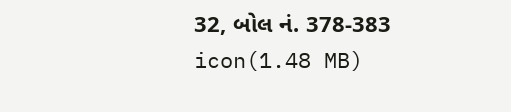32, બોલ નં. 378-383 icon(1.48 MB)